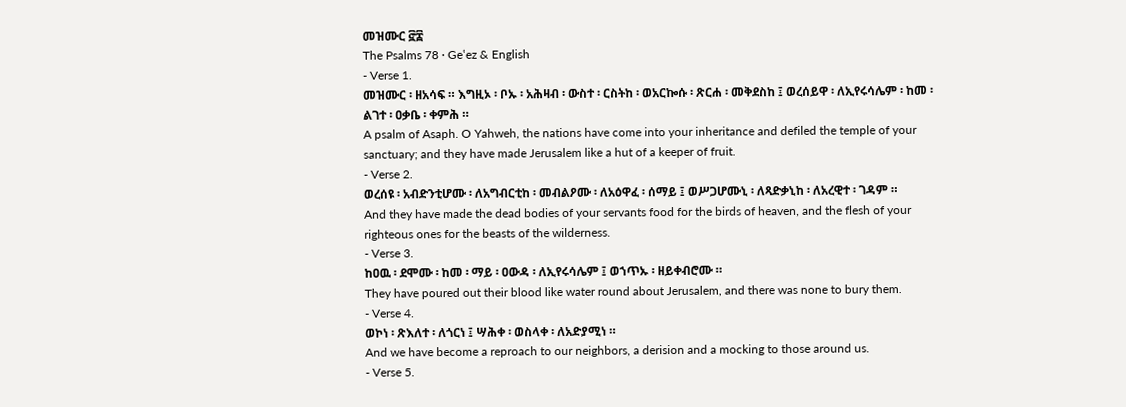መዝሙር ፸፰
The Psalms 78 · Geʽez & English
- Verse 1.
መዝሙር ፡ ዘአሳፍ ። እግዚኦ ፡ ቦኡ ፡ አሕዛብ ፡ ውስተ ፡ ርስትከ ፡ ወአርኰሱ ፡ ጽርሐ ፡ መቅደስከ ፤ ወረሰይዋ ፡ ለኢየሩሳሌም ፡ ከመ ፡ ልገተ ፡ ዐቃቤ ፡ ቀምሕ ።
A psalm of Asaph. O Yahweh, the nations have come into your inheritance and defiled the temple of your sanctuary; and they have made Jerusalem like a hut of a keeper of fruit.
- Verse 2.
ወረሰዩ ፡ አብድንቲሆሙ ፡ ለአግብርቲከ ፡ መብልዖሙ ፡ ለአዕዋፈ ፡ ሰማይ ፤ ወሥጋሆሙኒ ፡ ለጻድቃኒከ ፡ ለአረዊተ ፡ ገዳም ።
And they have made the dead bodies of your servants food for the birds of heaven, and the flesh of your righteous ones for the beasts of the wilderness.
- Verse 3.
ከዐዉ ፡ ደሞሙ ፡ ከመ ፡ ማይ ፡ ዐውዳ ፡ ለኢየሩሳሌም ፤ ወኀጥኡ ፡ ዘይቀብሮሙ ።
They have poured out their blood like water round about Jerusalem, and there was none to bury them.
- Verse 4.
ወኮነ ፡ ጽእለተ ፡ ለጎርነ ፤ ሣሕቀ ፡ ወስላቀ ፡ ለአድያሚነ ።
And we have become a reproach to our neighbors, a derision and a mocking to those around us.
- Verse 5.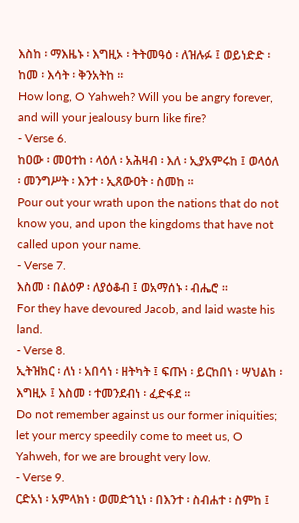እስከ ፡ ማእዜኑ ፡ እግዚኦ ፡ ትትመዓዕ ፡ ለዝሉፉ ፤ ወይነድድ ፡ ከመ ፡ እሳት ፡ ቅንአትከ ።
How long, O Yahweh? Will you be angry forever, and will your jealousy burn like fire?
- Verse 6.
ከዐው ፡ መዐተከ ፡ ላዕለ ፡ አሕዛብ ፡ እለ ፡ ኢያአምሩከ ፤ ወላዕለ ፡ መንግሥት ፡ እንተ ፡ ኢጸውዐት ፡ ስመከ ።
Pour out your wrath upon the nations that do not know you, and upon the kingdoms that have not called upon your name.
- Verse 7.
እስመ ፡ በልዕዎ ፡ ለያዕቆብ ፤ ወአማሰኑ ፡ ብሔሮ ።
For they have devoured Jacob, and laid waste his land.
- Verse 8.
ኢትዝክር ፡ ለነ ፡ አበሳነ ፡ ዘትካት ፤ ፍጡነ ፡ ይርከበነ ፡ ሣህልከ ፡ እግዚኦ ፤ እስመ ፡ ተመንደብነ ፡ ፈድፋደ ።
Do not remember against us our former iniquities; let your mercy speedily come to meet us, O Yahweh, for we are brought very low.
- Verse 9.
ርድአነ ፡ አምላክነ ፡ ወመድኀኒነ ፡ በእንተ ፡ ስብሐተ ፡ ስምከ ፤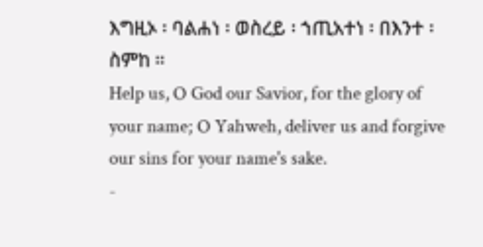እግዚኦ ፡ ባልሐነ ፡ ወስረይ ፡ ኀጢአተነ ፡ በእንተ ፡ ስምከ ።
Help us, O God our Savior, for the glory of your name; O Yahweh, deliver us and forgive our sins for your name's sake.
-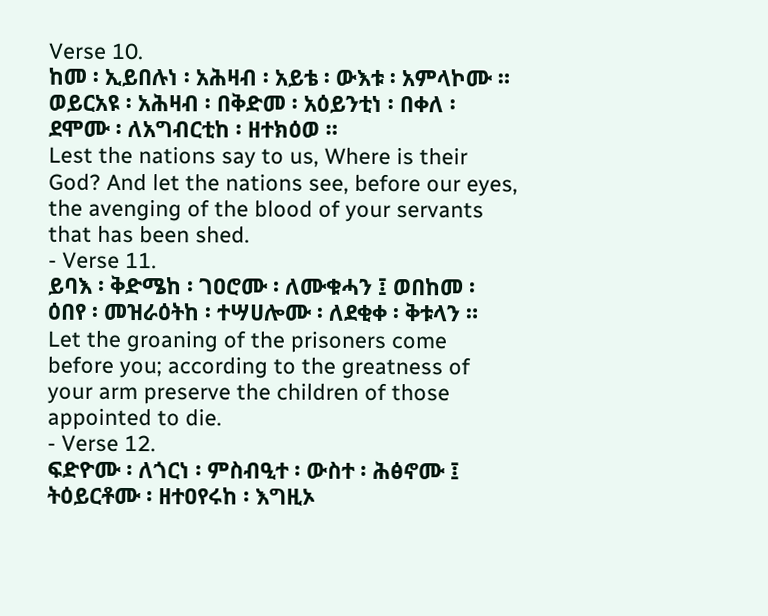Verse 10.
ከመ ፡ ኢይበሉነ ፡ አሕዛብ ፡ አይቴ ፡ ውእቱ ፡ አምላኮሙ ። ወይርአዩ ፡ አሕዛብ ፡ በቅድመ ፡ አዕይንቲነ ፡ በቀለ ፡ ደሞሙ ፡ ለአግብርቲከ ፡ ዘተክዕወ ።
Lest the nations say to us, Where is their God? And let the nations see, before our eyes, the avenging of the blood of your servants that has been shed.
- Verse 11.
ይባእ ፡ ቅድሜከ ፡ ገዐሮሙ ፡ ለሙቁሓን ፤ ወበከመ ፡ ዕበየ ፡ መዝራዕትከ ፡ ተሣሀሎሙ ፡ ለደቂቀ ፡ ቅቱላን ።
Let the groaning of the prisoners come before you; according to the greatness of your arm preserve the children of those appointed to die.
- Verse 12.
ፍድዮሙ ፡ ለጎርነ ፡ ምስብዒተ ፡ ውስተ ፡ ሕፅኖሙ ፤ ትዕይርቶሙ ፡ ዘተዐየሩከ ፡ እግዚኦ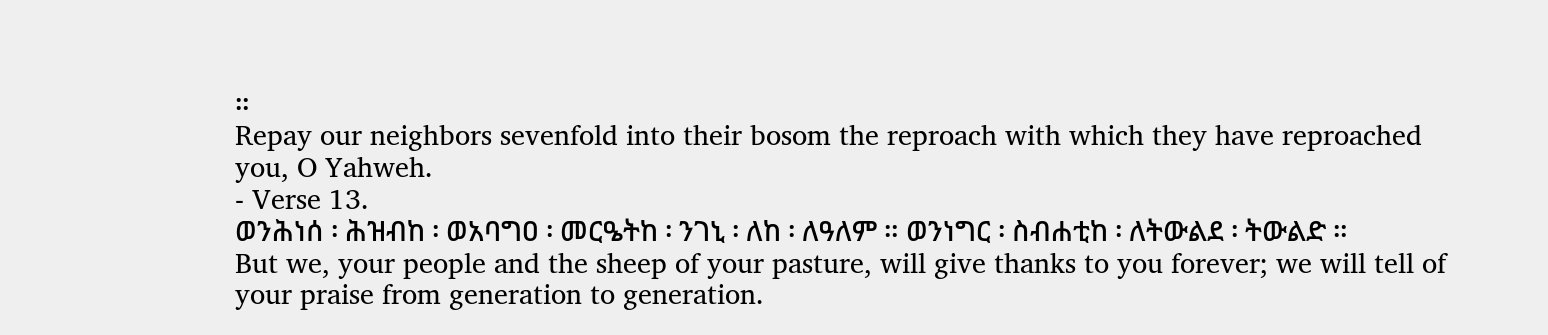።
Repay our neighbors sevenfold into their bosom the reproach with which they have reproached you, O Yahweh.
- Verse 13.
ወንሕነሰ ፡ ሕዝብከ ፡ ወአባግዐ ፡ መርዔትከ ፡ ንገኒ ፡ ለከ ፡ ለዓለም ። ወንነግር ፡ ስብሐቲከ ፡ ለትውልደ ፡ ትውልድ ።
But we, your people and the sheep of your pasture, will give thanks to you forever; we will tell of your praise from generation to generation.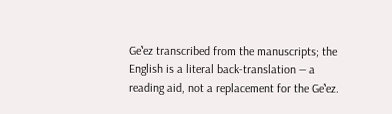Geʽez transcribed from the manuscripts; the English is a literal back-translation — a reading aid, not a replacement for the Geʽez.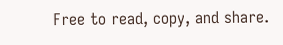Free to read, copy, and share.